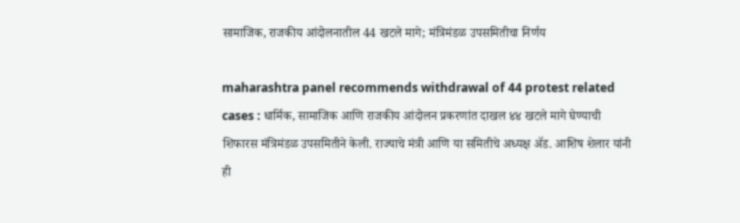सामाजिक, राजकीय आंदोलनातील 44 खटले मागे; मंत्रिमंडळ उपसमितीचा निर्णय

maharashtra panel recommends withdrawal of 44 protest related cases : धार्मिक, सामाजिक आणि राजकीय आंदोलन प्रकरणांत दाखल ४४ खटले मागे घेण्याची शिफारस मंत्रिमंडळ उपसमितीने केली. राज्याचे मंत्री आणि या समितीचे अध्यक्ष ॲड. आशिष शेलार यांनी ही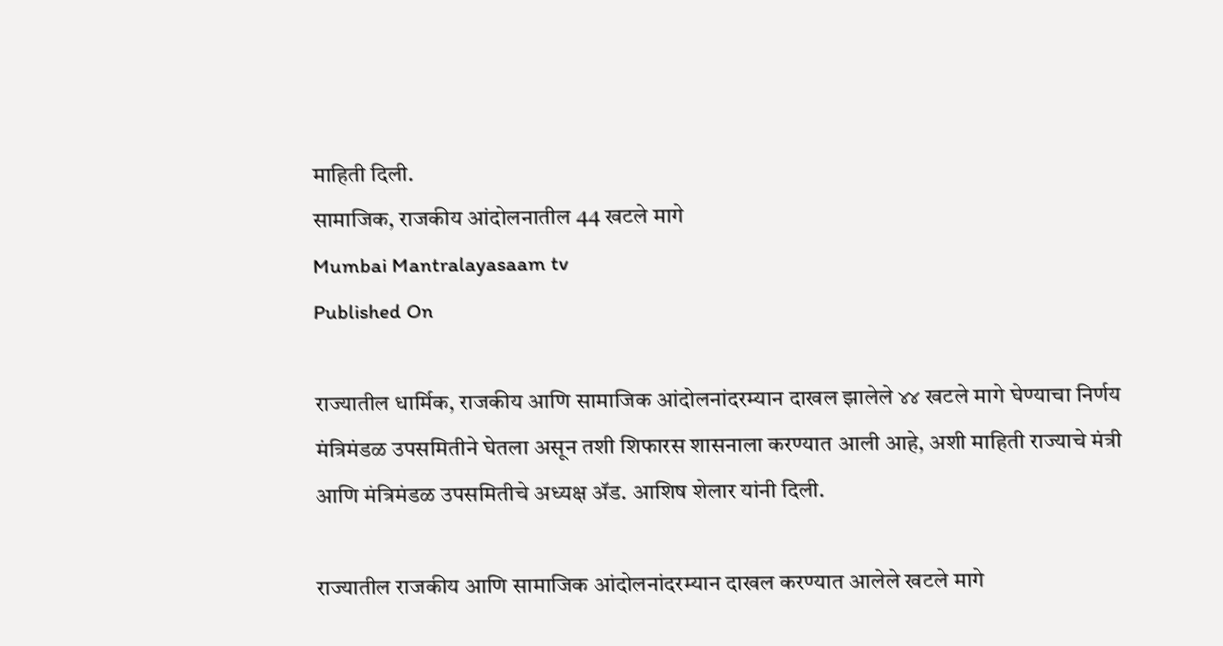माहिती दिली.
सामाजिक, राजकीय आंदोलनातील 44 खटले मागे
Mumbai Mantralayasaam tv
Published On

राज्यातील धार्मिक, राजकीय आणि सामाजिक आंदोलनांदरम्यान दाखल झालेले ४४ खटले मागे घेण्याचा निर्णय मंत्रिमंडळ उपसमितीने घेतला असून तशी शिफारस शासनाला करण्यात आली आहे, अशी माहिती राज्याचे मंत्री आणि मंत्रिमंडळ उपसमितीचे अध्यक्ष ॲड. आशिष शेलार यांनी दिली.

राज्यातील राजकीय आणि सामाजिक आंदोलनांदरम्यान दाखल करण्यात आलेले खटले मागे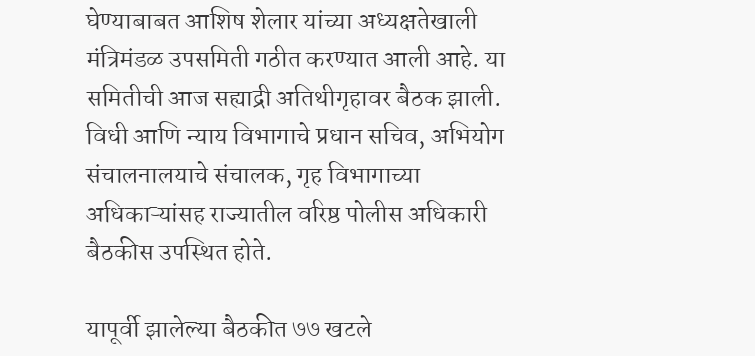घेण्याबाबत आशिष शेलार यांच्या अध्यक्षतेखाली मंत्रिमंडळ उपसमिती गठीत करण्यात आली आहे. या समितीची आज सह्याद्री अतिथीगृहावर बैठक झाली. विधी आणि न्याय विभागाचे प्रधान सचिव, अभियोग संचालनालयाचे संचालक, गृह विभागाच्या अधिकाऱ्यांसह राज्यातील वरिष्ठ पोलीस अधिकारी बैठकीस उपस्थित होते.

यापूर्वी झालेल्या बैठकीत ७७ खटले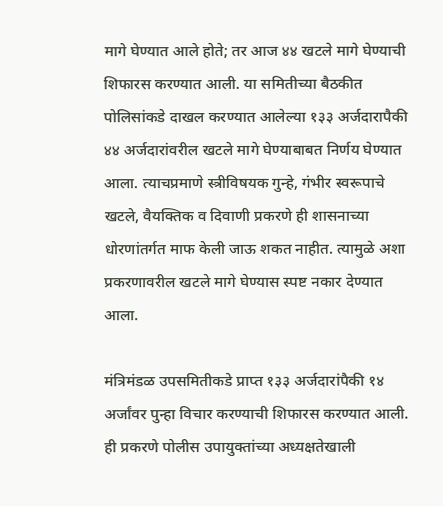मागे घेण्यात आले होते; तर आज ४४ खटले मागे घेण्याची शिफारस करण्यात आली. या समितीच्या बैठकीत पोलिसांकडे दाखल करण्यात आलेल्या १३३ अर्जदारापैकी ४४ अर्जदारांवरील खटले मागे घेण्याबाबत निर्णय घेण्यात आला. त्याचप्रमाणे स्त्रीविषयक गुन्हे, गंभीर स्वरूपाचे खटले, वैयक्तिक व दिवाणी प्रकरणे ही शासनाच्या धोरणांतर्गत माफ केली जाऊ शकत नाहीत. त्यामुळे अशा प्रकरणावरील खटले मागे घेण्यास स्पष्ट नकार देण्यात आला.

मंत्रिमंडळ उपसमितीकडे प्राप्त १३३ अर्जदारांपैकी १४ अर्जांवर पुन्हा विचार करण्याची शिफारस करण्यात आली. ही प्रकरणे पोलीस उपायुक्तांच्या अध्यक्षतेखाली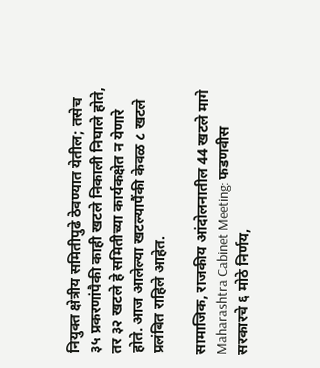नियुक्त क्षेत्रीय समितीपुढे ठेवण्यात येतील; तसेच ३५ प्रकरणांपैकी काही खटले निकाली निघाले होते, तर ३२ खटले हे समितीच्या कार्यकक्षेत न येणारे होते. आज आलेल्या खटल्यापैंकी केवळ ८ खटले प्रलंबित राहिले आहेत.

सामाजिक, राजकीय आंदोलनातील 44 खटले मागे
Maharashtra Cabinet Meeting: फडणवीस सरकारचे ६ मोठे निर्णय,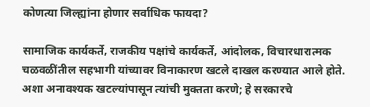कोणत्या जिल्ह्यांना होणार सर्वाधिक फायदा?

सामाजिक कार्यकर्ते, राजकीय पक्षांचे कार्यकर्ते, आंदोलक, विचारधारात्मक चळवळींतील सहभागी यांच्यावर विनाकारण खटले दाखल करण्यात आले होते. अशा अनावश्यक खटल्यांपासून त्यांची मुक्तता करणे; हे सरकारचे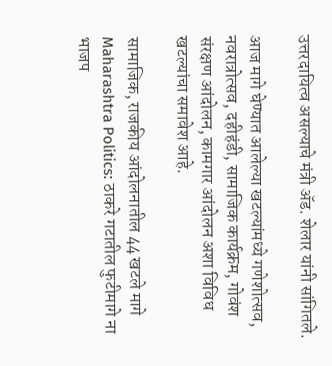उत्तरदायित्व असल्याचे मंत्री ॲड. शेलार यांनी सांगितले.

आज मागे घेण्यात आलेल्या खटल्यांमध्ये गणेशोत्सव, नवरात्रोत्सव, दहीहंडी, सामाजिक कार्यक्रम, गोवंश संरक्षण आंदोलन, कामगार आंदोलन अशा विविध खटल्यांचा समावेश आहे.

सामाजिक, राजकीय आंदोलनातील 44 खटले मागे
Maharashtra Politics: ठाकरे गटातील फुटीमागे ना भाजप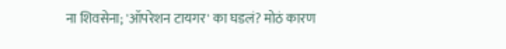ना शिवसेना; 'ऑपरेशन टायगर' का घडलं? मोठं कारण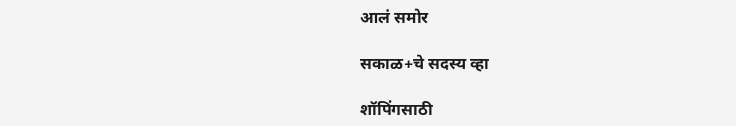आलं समोर

सकाळ+चे सदस्य व्हा

शॉपिंगसाठी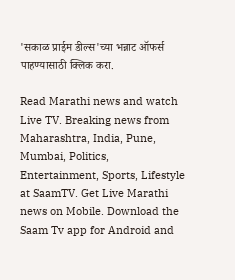'सकाळ प्राईम डील्स'च्या भन्नाट ऑफर्स पाहण्यासाठी क्लिक करा.

Read Marathi news and watch Live TV. Breaking news from Maharashtra, India, Pune, Mumbai, Politics, Entertainment, Sports, Lifestyle at SaamTV. Get Live Marathi news on Mobile. Download the Saam Tv app for Android and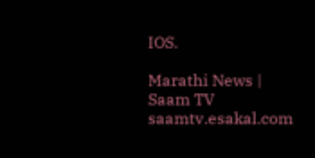IOS.

Marathi News | Saam TV
saamtv.esakal.com